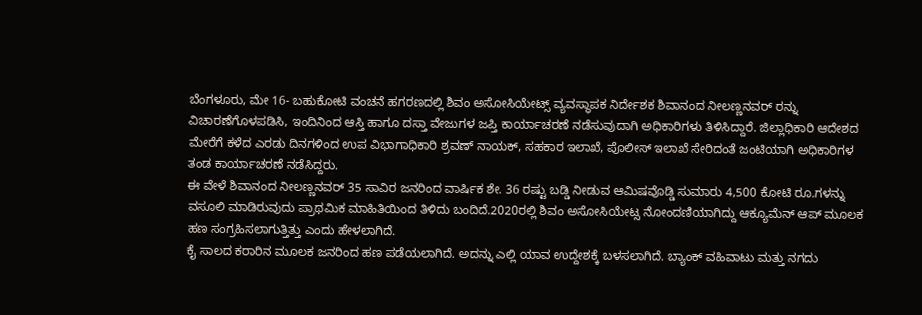ಬೆಂಗಳೂರು, ಮೇ 16- ಬಹುಕೋಟಿ ವಂಚನೆ ಹಗರಣದಲ್ಲಿ ಶಿವಂ ಅಸೋಸಿಯೇಟ್ಸ್ ವ್ಯವಸ್ಥಾಪಕ ನಿರ್ದೇಶಕ ಶಿವಾನಂದ ನೀಲಣ್ಣನವರ್ ರನ್ನು ವಿಚಾರಣೆಗೊಳಪಡಿಸಿ, ಇಂದಿನಿಂದ ಆಸ್ತಿ ಹಾಗೂ ದಸ್ತಾ ವೇಜುಗಳ ಜಪ್ತಿ ಕಾರ್ಯಾಚರಣೆ ನಡೆಸುವುದಾಗಿ ಅಧಿಕಾರಿಗಳು ತಿಳಿಸಿದ್ದಾರೆ. ಜಿಲ್ಲಾಧಿಕಾರಿ ಆದೇಶದ ಮೇರೆಗೆ ಕಳೆದ ಎರಡು ದಿನಗಳಿಂದ ಉಪ ವಿಭಾಗಾಧಿಕಾರಿ ಶ್ರವಣ್ ನಾಯಕ್, ಸಹಕಾರ ಇಲಾಖೆ, ಪೊಲೀಸ್ ಇಲಾಖೆ ಸೇರಿದಂತೆ ಜಂಟಿಯಾಗಿ ಅಧಿಕಾರಿಗಳ ತಂಡ ಕಾರ್ಯಾಚರಣೆ ನಡೆಸಿದ್ದರು.
ಈ ವೇಳೆ ಶಿವಾನಂದ ನೀಲಣ್ಣನವರ್ 35 ಸಾವಿರ ಜನರಿಂದ ವಾರ್ಷಿಕ ಶೇ. 36 ರಷ್ಟು ಬಡ್ಡಿ ನೀಡುವ ಆಮಿಷವೊಡ್ಡಿ ಸುಮಾರು 4,500 ಕೋಟಿ ರೂ.ಗಳನ್ನು ವಸೂಲಿ ಮಾಡಿರುವುದು ಪ್ರಾಥಮಿಕ ಮಾಹಿತಿಯಿಂದ ತಿಳಿದು ಬಂದಿದೆ.2020ರಲ್ಲಿ ಶಿವಂ ಅಸೋಸಿಯೇಟ್ಸ ನೋಂದಣಿಯಾಗಿದ್ದು ಆಕ್ಯೂಮೆನ್ ಆಪ್ ಮೂಲಕ ಹಣ ಸಂಗ್ರಹಿಸಲಾಗುತ್ತಿತ್ತು ಎಂದು ಹೇಳಲಾಗಿದೆ.
ಕೈ ಸಾಲದ ಕರಾರಿನ ಮೂಲಕ ಜನರಿಂದ ಹಣ ಪಡೆಯಲಾಗಿದೆ. ಅದನ್ನು ಎಲ್ಲಿ ಯಾವ ಉದ್ದೇಶಕ್ಕೆ ಬಳಸಲಾಗಿದೆ. ಬ್ಯಾಂಕ್ ವಹಿವಾಟು ಮತ್ತು ನಗದು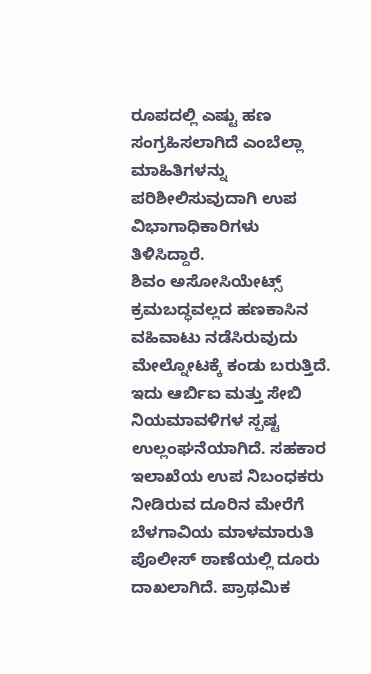ರೂಪದಲ್ಲಿ ಎಷ್ಟು ಹಣ ಸಂಗ್ರಹಿಸಲಾಗಿದೆ ಎಂಬೆಲ್ಲಾ ಮಾಹಿತಿಗಳನ್ನು ಪರಿಶೀಲಿಸುವುದಾಗಿ ಉಪ ವಿಭಾಗಾಧಿಕಾರಿಗಳು ತಿಳಿಸಿದ್ದಾರೆ.
ಶಿವಂ ಅಸೋಸಿಯೇಟ್ಸ್ ಕ್ರಮಬದ್ಧವಲ್ಲದ ಹಣಕಾಸಿನ ವಹಿವಾಟು ನಡೆಸಿರುವುದು ಮೇಲ್ನೋಟಕ್ಕೆ ಕಂಡು ಬರುತ್ತಿದೆ. ಇದು ಆರ್ಬಿಐ ಮತ್ತು ಸೇಬಿ ನಿಯಮಾವಳಿಗಳ ಸ್ಪಷ್ಟ ಉಲ್ಲಂಘನೆಯಾಗಿದೆ. ಸಹಕಾರ ಇಲಾಖೆಯ ಉಪ ನಿಬಂಧಕರು ನೀಡಿರುವ ದೂರಿನ ಮೇರೆಗೆ ಬೆಳಗಾವಿಯ ಮಾಳಮಾರುತಿ ಪೊಲೀಸ್ ಠಾಣೆಯಲ್ಲಿ ದೂರು ದಾಖಲಾಗಿದೆ. ಪ್ರಾಥಮಿಕ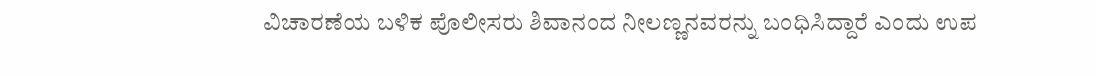ವಿಚಾರಣೆಯ ಬಳಿಕ ಪೊಲೀಸರು ಶಿವಾನಂದ ನೀಲಣ್ಣನವರನ್ನು ಬಂಧಿಸಿದ್ದಾರೆ ಎಂದು ಉಪ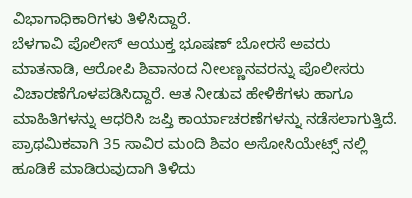ವಿಭಾಗಾಧಿಕಾರಿಗಳು ತಿಳಿಸಿದ್ದಾರೆ.
ಬೆಳಗಾವಿ ಪೊಲೀಸ್ ಆಯುಕ್ತ ಭೂಷಣ್ ಬೋರಸೆ ಅವರು ಮಾತನಾಡಿ, ಆರೋಪಿ ಶಿವಾನಂದ ನೀಲಣ್ಣನವರನ್ನು ಪೊಲೀಸರು ವಿಚಾರಣೆಗೊಳಪಡಿಸಿದ್ದಾರೆ. ಆತ ನೀಡುವ ಹೇಳಿಕೆಗಳು ಹಾಗೂ ಮಾಹಿತಿಗಳನ್ನು ಆಧರಿಸಿ ಜಪ್ತಿ ಕಾರ್ಯಾಚರಣೆಗಳನ್ನು ನಡೆಸಲಾಗುತ್ತಿದೆ. ಪ್ರಾಥಮಿಕವಾಗಿ 35 ಸಾವಿರ ಮಂದಿ ಶಿವಂ ಅಸೋಸಿಯೇಟ್ಸ್ ನಲ್ಲಿ ಹೂಡಿಕೆ ಮಾಡಿರುವುದಾಗಿ ತಿಳಿದು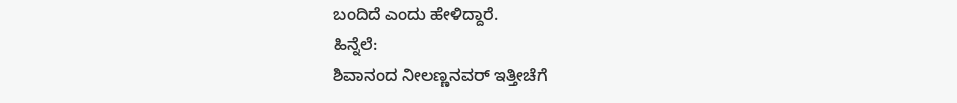ಬಂದಿದೆ ಎಂದು ಹೇಳಿದ್ದಾರೆ.
ಹಿನ್ನೆಲೆ:
ಶಿವಾನಂದ ನೀಲಣ್ಣನವರ್ ಇತ್ತೀಚೆಗೆ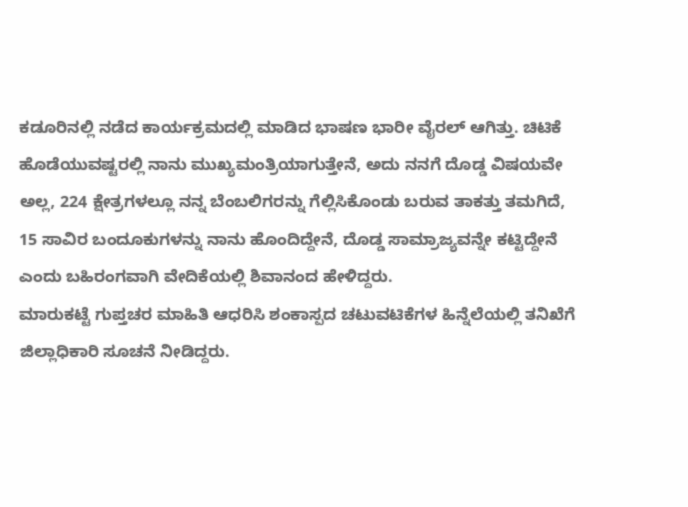ಕಡೂರಿನಲ್ಲಿ ನಡೆದ ಕಾರ್ಯಕ್ರಮದಲ್ಲಿ ಮಾಡಿದ ಭಾಷಣ ಭಾರೀ ವೈರಲ್ ಆಗಿತ್ತು. ಚಿಟಿಕೆ ಹೊಡೆಯುವಷ್ಟರಲ್ಲಿ ನಾನು ಮುಖ್ಯಮಂತ್ರಿಯಾಗುತ್ತೇನೆ, ಅದು ನನಗೆ ದೊಡ್ಡ ವಿಷಯವೇ ಅಲ್ಲ, 224 ಕ್ಷೇತ್ರಗಳಲ್ಲೂ ನನ್ನ ಬೆಂಬಲಿಗರನ್ನು ಗೆಲ್ಲಿಸಿಕೊಂಡು ಬರುವ ತಾಕತ್ತು ತಮಗಿದೆ, 15 ಸಾವಿರ ಬಂದೂಕುಗಳನ್ನು ನಾನು ಹೊಂದಿದ್ದೇನೆ, ದೊಡ್ಡ ಸಾಮ್ರಾಜ್ಯವನ್ನೇ ಕಟ್ಟಿದ್ದೇನೆ ಎಂದು ಬಹಿರಂಗವಾಗಿ ವೇದಿಕೆಯಲ್ಲಿ ಶಿವಾನಂದ ಹೇಳಿದ್ದರು.
ಮಾರುಕಟ್ಟೆ ಗುಪ್ತಚರ ಮಾಹಿತಿ ಆಧರಿಸಿ ಶಂಕಾಸ್ಪದ ಚಟುವಟಿಕೆಗಳ ಹಿನ್ನೆಲೆಯಲ್ಲಿ ತನಿಖೆಗೆ ಜಿಲ್ಲಾಧಿಕಾರಿ ಸೂಚನೆ ನೀಡಿದ್ದರು.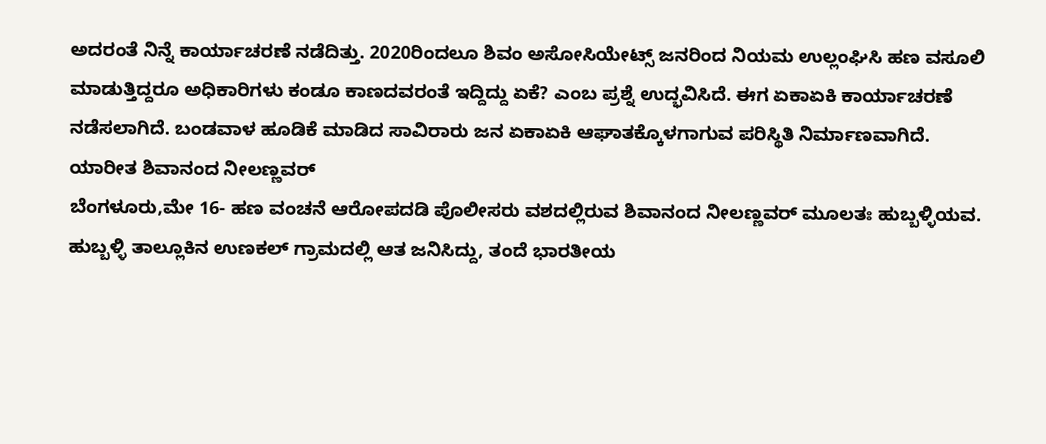ಅದರಂತೆ ನಿನ್ನೆ ಕಾರ್ಯಾಚರಣೆ ನಡೆದಿತ್ತು. 2020ರಿಂದಲೂ ಶಿವಂ ಅಸೋಸಿಯೇಟ್ಸ್ ಜನರಿಂದ ನಿಯಮ ಉಲ್ಲಂಘಿಸಿ ಹಣ ವಸೂಲಿ ಮಾಡುತ್ತಿದ್ದರೂ ಅಧಿಕಾರಿಗಳು ಕಂಡೂ ಕಾಣದವರಂತೆ ಇದ್ದಿದ್ದು ಏಕೆ? ಎಂಬ ಪ್ರಶ್ನೆ ಉದ್ಭವಿಸಿದೆ. ಈಗ ಏಕಾಏಕಿ ಕಾರ್ಯಾಚರಣೆ ನಡೆಸಲಾಗಿದೆ. ಬಂಡವಾಳ ಹೂಡಿಕೆ ಮಾಡಿದ ಸಾವಿರಾರು ಜನ ಏಕಾಏಕಿ ಆಘಾತಕ್ಕೊಳಗಾಗುವ ಪರಿಸ್ಥಿತಿ ನಿರ್ಮಾಣವಾಗಿದೆ.
ಯಾರೀತ ಶಿವಾನಂದ ನೀಲಣ್ಣವರ್
ಬೆಂಗಳೂರು,ಮೇ 16- ಹಣ ವಂಚನೆ ಆರೋಪದಡಿ ಪೊಲೀಸರು ವಶದಲ್ಲಿರುವ ಶಿವಾನಂದ ನೀಲಣ್ಣವರ್ ಮೂಲತಃ ಹುಬ್ಬಳ್ಳಿಯವ. ಹುಬ್ಬಳ್ಳಿ ತಾಲ್ಲೂಕಿನ ಉಣಕಲ್ ಗ್ರಾಮದಲ್ಲಿ ಆತ ಜನಿಸಿದ್ದು, ತಂದೆ ಭಾರತೀಯ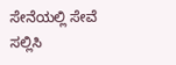ಸೇನೆಯಲ್ಲಿ ಸೇವೆ ಸಲ್ಲಿಸಿ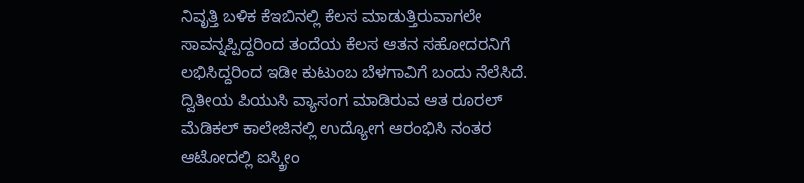ನಿವೃತ್ತಿ ಬಳಿಕ ಕೆಇಬಿನಲ್ಲಿ ಕೆಲಸ ಮಾಡುತ್ತಿರುವಾಗಲೇ ಸಾವನ್ನಪ್ಪಿದ್ದರಿಂದ ತಂದೆಯ ಕೆಲಸ ಆತನ ಸಹೋದರನಿಗೆ ಲಭಿಸಿದ್ದರಿಂದ ಇಡೀ ಕುಟುಂಬ ಬೆಳಗಾವಿಗೆ ಬಂದು ನೆಲೆಸಿದೆ.
ದ್ವಿತೀಯ ಪಿಯುಸಿ ವ್ಯಾಸಂಗ ಮಾಡಿರುವ ಆತ ರೂರಲ್ ಮೆಡಿಕಲ್ ಕಾಲೇಜಿನಲ್ಲಿ ಉದ್ಯೋಗ ಆರಂಭಿಸಿ ನಂತರ ಆಟೋದಲ್ಲಿ ಐಸ್ಕ್ರೀಂ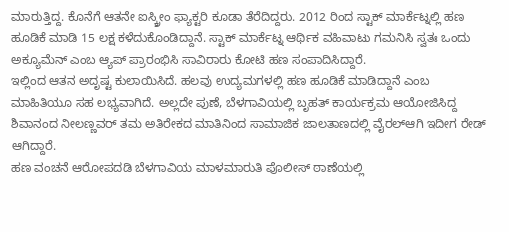ಮಾರುತ್ತಿದ್ದ. ಕೊನೆಗೆ ಆತನೇ ಐಸ್ಕ್ರೀಂ ಫ್ಯಾಕ್ಟರಿ ಕೂಡಾ ತೆರೆದಿದ್ದರು. 2012 ರಿಂದ ಸ್ಟಾಕ್ ಮಾರ್ಕೆಟ್ನಲ್ಲಿ ಹಣ ಹೂಡಿಕೆ ಮಾಡಿ 15 ಲಕ್ಷ ಕಳೆದುಕೊಂಡಿದ್ದಾನೆ. ಸ್ಟಾಕ್ ಮಾರ್ಕೆಟ್ನ ಆರ್ಥಿಕ ವಹಿವಾಟು ಗಮನಿಸಿ ಸ್ವತಃ ಒಂದು ಅಕ್ಯೂಮೆನ್ ಎಂಬ ಆ್ಯಪ್ ಪ್ರಾರಂಭಿಸಿ ಸಾವಿರಾರು ಕೋಟಿ ಹಣ ಸಂಪಾದಿಸಿದ್ದಾರೆ.
ಇಲ್ಲಿಂದ ಆತನ ಅದೃಷ್ಟ ಕುಲಾಯಿಸಿದೆ. ಹಲವು ಉದ್ಯಮಗಳಲ್ಲಿ ಹಣ ಹೂಡಿಕೆ ಮಾಡಿದ್ದಾನೆ ಎಂಬ ಮಾಹಿತಿಯೂ ಸಹ ಲಭ್ಯವಾಗಿದೆ. ಅಲ್ಲದೇ ಪುಣೆ, ಬೆಳಗಾವಿಯಲ್ಲಿ ಬೃಹತ್ ಕಾರ್ಯಕ್ರಮ ಆಯೋಜಿಸಿದ್ದ ಶಿವಾನಂದ ನೀಲಣ್ಣವರ್ ತಮ ಅತಿರೇಕದ ಮಾತಿನಿಂದ ಸಾಮಾಜಿಕ ಜಾಲತಾಣದಲ್ಲಿ ವೈರಲ್ಆಗಿ ಇದೀಗ ರೇಡ್ ಆಗಿದ್ದಾರೆ.
ಹಣ ವಂಚನೆ ಆರೋಪದಡಿ ಬೆಳಗಾವಿಯ ಮಾಳಮಾರುತಿ ಪೊಲೀಸ್ ಠಾಣೆಯಲ್ಲಿ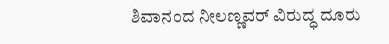ಶಿವಾನಂದ ನೀಲಣ್ಣವರ್ ವಿರುದ್ಧ ದೂರು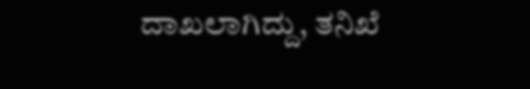ದಾಖಲಾಗಿದ್ದು, ತನಿಖೆ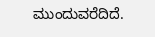ಮುಂದುವರೆದಿದೆ.